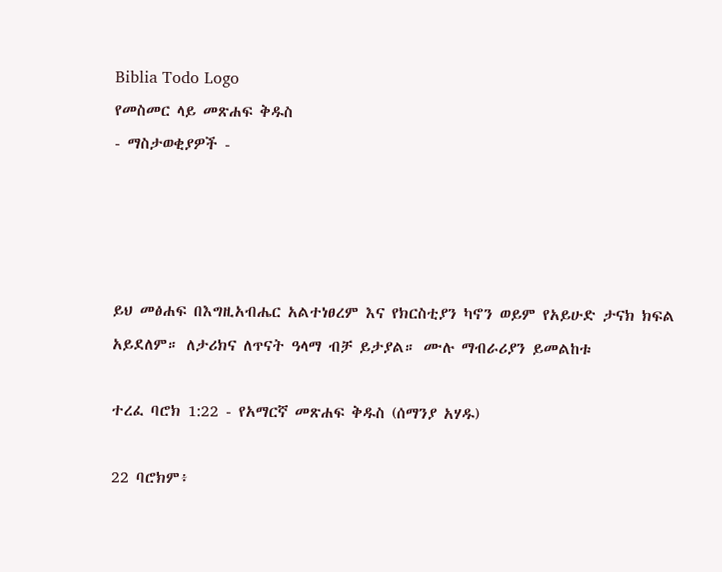Biblia Todo Logo
የመስመር ላይ መጽሐፍ ቅዱስ
- ማስታወቂያዎች -




ይህ መፅሐፍ በእግዚአብሔር አልተነፀረም እና የክርስቲያን ካኖን ወይም የአይሁድ ታናክ ክፍል አይደለም። ለታሪክና ለጥናት ዓላማ ብቻ ይታያል። ሙሉ ማብራሪያን ይመልከቱ

ተረፈ ባሮክ 1:22 - የአማርኛ መጽሐፍ ቅዱስ (ሰማንያ አሃዱ)

22 ባሮክም፥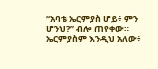“አባቴ ኤርምያስ ሆይ፥ ምን ሆንህ?” ብሎ ጠየቀው። ኤርምያስም እንዲህ አለው፥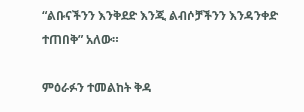“ልቡናችንን እንቅደድ እንጂ ልብሶቻችንን እንዳንቀድ ተጠበቅ” አለው።

ምዕራፉን ተመልከት ቅዳ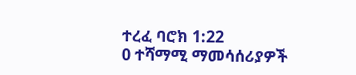ተረፈ ባሮክ 1:22
0 ተሻማሚ ማመሳሰሪያዎች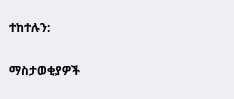ተከተሉን:

ማስታወቂያዎች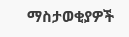ማስታወቂያዎች